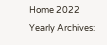Home 2022
Yearly Archives: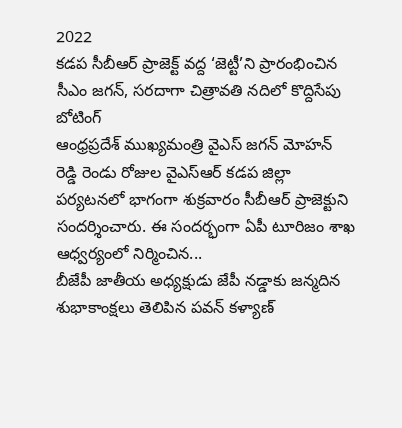2022
కడప సీబీఆర్ ప్రాజెక్ట్ వద్ద ‘జెట్టీ’ని ప్రారంభించిన సీఎం జగన్, సరదాగా చిత్రావతి నదిలో కొద్దిసేపు బోటింగ్
ఆంధ్రప్రదేశ్ ముఖ్యమంత్రి వైఎస్ జగన్ మోహన్ రెడ్డి రెండు రోజుల వైఎస్ఆర్ కడప జిల్లా పర్యటనలో భాగంగా శుక్రవారం సీబీఆర్ ప్రాజెక్టుని సందర్శించారు. ఈ సందర్భంగా ఏపీ టూరిజం శాఖ ఆధ్వర్యంలో నిర్మించిన...
బీజేపీ జాతీయ అధ్యక్షుడు జేపీ నడ్డాకు జన్మదిన శుభాకాంక్షలు తెలిపిన పవన్ కళ్యాణ్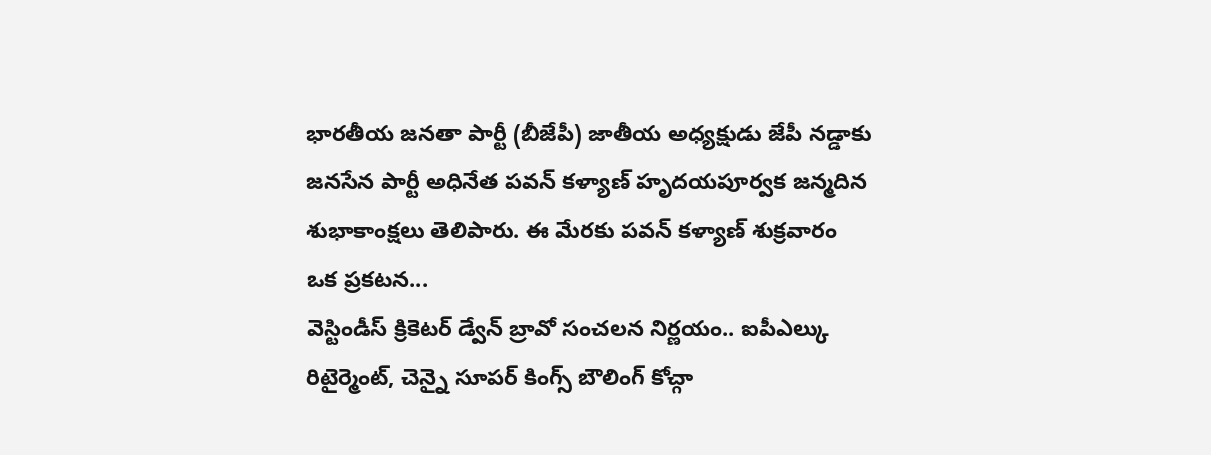భారతీయ జనతా పార్టీ (బీజేపీ) జాతీయ అధ్యక్షుడు జేపీ నడ్డాకు జనసేన పార్టీ అధినేత పవన్ కళ్యాణ్ హృదయపూర్వక జన్మదిన శుభాకాంక్షలు తెలిపారు. ఈ మేరకు పవన్ కళ్యాణ్ శుక్రవారం ఒక ప్రకటన...
వెస్టిండీస్ క్రికెటర్ డ్వేన్ బ్రావో సంచలన నిర్ణయం.. ఐపీఎల్కు రిటైర్మెంట్, చెన్నై సూపర్ కింగ్స్ బౌలింగ్ కోచ్గా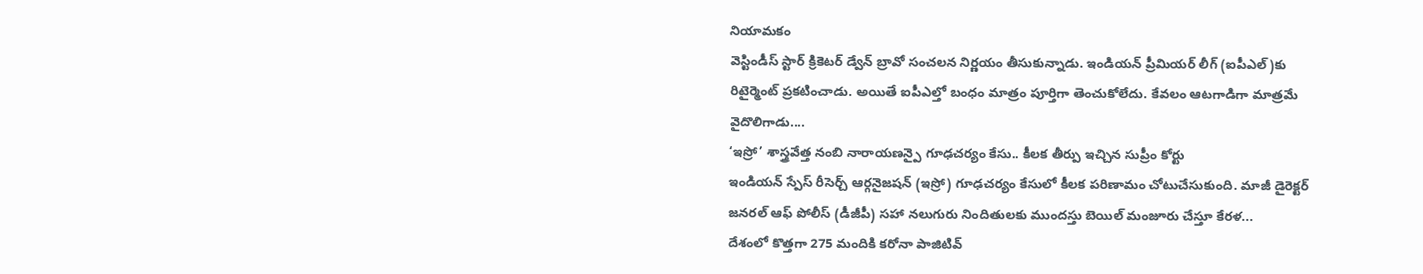నియామకం
వెస్టిండీస్ స్టార్ క్రికెటర్ డ్వేన్ బ్రావో సంచలన నిర్ణయం తీసుకున్నాడు. ఇండియన్ ప్రీమియర్ లీగ్ (ఐపీఎల్)కు రిటైర్మెంట్ ప్రకటించాడు. అయితే ఐపీఎల్తో బంధం మాత్రం పూర్తిగా తెంచుకోలేదు. కేవలం ఆటగాడిగా మాత్రమే వైదొలిగాడు....
‘ఇస్రో’ శాస్త్రవేత్త నంబి నారాయణన్పై గూఢచర్యం కేసు.. కీలక తీర్పు ఇచ్చిన సుప్రీం కోర్టు
ఇండియన్ స్పేస్ రీసెర్చ్ ఆర్గనైజషన్ (ఇస్రో) గూఢచర్యం కేసులో కీలక పరిణామం చోటుచేసుకుంది. మాజీ డైరెక్టర్ జనరల్ ఆఫ్ పోలీస్ (డీజీపీ) సహా నలుగురు నిందితులకు ముందస్తు బెయిల్ మంజూరు చేస్తూ కేరళ...
దేశంలో కొత్తగా 275 మందికి కరోనా పాజిటివ్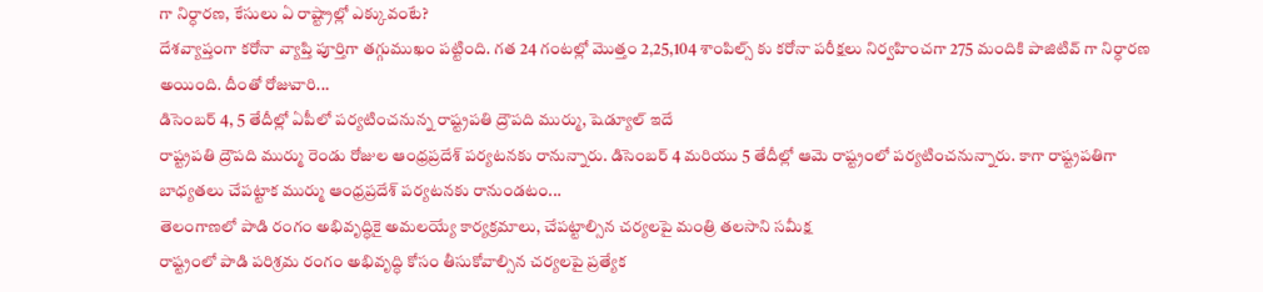గా నిర్ధారణ, కేసులు ఏ రాష్ట్రాల్లో ఎక్కువంటే?
దేశవ్యాప్తంగా కరోనా వ్యాప్తి పూర్తిగా తగ్గుముఖం పట్టింది. గత 24 గంటల్లో మొత్తం 2,25,104 శాంపిల్స్ కు కరోనా పరీక్షలు నిర్వహించగా 275 మందికి పాజిటివ్ గా నిర్ధారణ అయింది. దీంతో రోజువారి...
డిసెంబర్ 4, 5 తేదీల్లో ఏపీలో పర్యటించనున్న రాష్ట్రపతి ద్రౌపది ముర్ము, షెడ్యూల్ ఇదే
రాష్ట్రపతి ద్రౌపది ముర్ము రెండు రోజుల ఆంధ్రప్రదేశ్ పర్యటనకు రానున్నారు. డిసెంబర్ 4 మరియు 5 తేదీల్లో ఆమె రాష్ట్రంలో పర్యటించనున్నారు. కాగా రాష్ట్రపతిగా బాధ్యతలు చేపట్టాక ముర్ము ఆంధ్రప్రదేశ్ పర్యటనకు రానుండటం...
తెలంగాణలో పాడి రంగం అభివృద్ధికై అమలయ్యే కార్యక్రమాలు, చేపట్టాల్సిన చర్యలపై మంత్రి తలసాని సమీక్ష
రాష్ట్రంలో పాడి పరిశ్రమ రంగం అభివృద్ధి కోసం తీసుకోవాల్సిన చర్యలపై ప్రత్యేక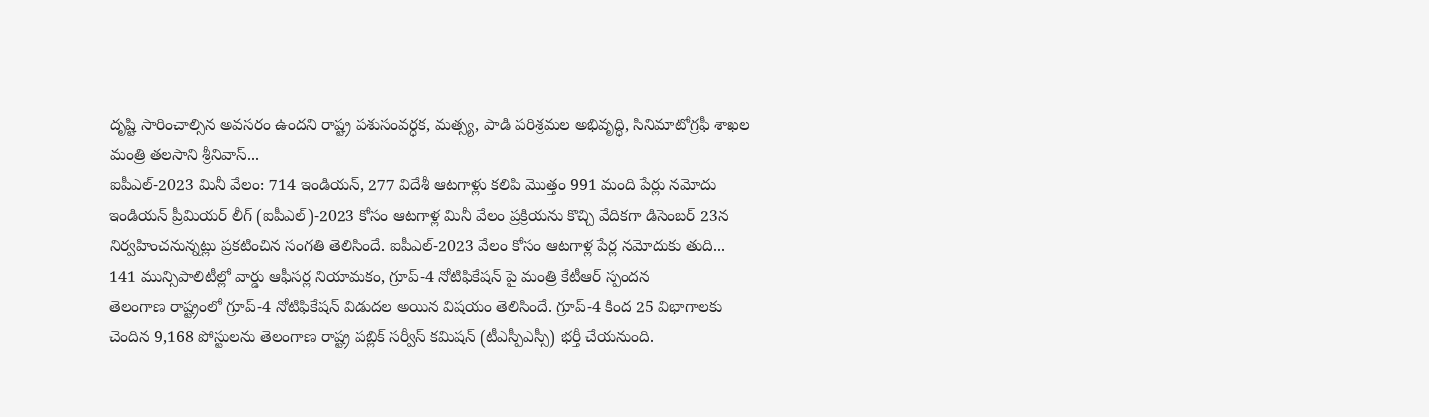దృష్టి సారించాల్సిన అవసరం ఉందని రాష్ట్ర పశుసంవర్ధక, మత్స్య, పాడి పరిశ్రమల అభివృద్ధి, సినిమాటోగ్రఫీ శాఖల మంత్రి తలసాని శ్రీనివాస్...
ఐపీఎల్-2023 మినీ వేలం: 714 ఇండియన్, 277 విదేశీ ఆటగాళ్లు కలిపి మొత్తం 991 మంది పేర్లు నమోదు
ఇండియన్ ప్రీమియర్ లీగ్ (ఐపీఎల్)-2023 కోసం ఆటగాళ్ల మినీ వేలం ప్రక్రియను కొచ్చి వేదికగా డిసెంబర్ 23న నిర్వహించనున్నట్లు ప్రకటించిన సంగతి తెలిసిందే. ఐపీఎల్-2023 వేలం కోసం ఆటగాళ్ల పేర్ల నమోదుకు తుది...
141 మున్సిపాలిటీల్లో వార్డు ఆఫీసర్ల నియామకం, గ్రూప్-4 నోటిఫికేషన్ పై మంత్రి కేటీఆర్ స్పందన
తెలంగాణ రాష్ట్రంలో గ్రూప్-4 నోటిఫికేషన్ విడుదల అయిన విషయం తెలిసిందే. గ్రూప్-4 కింద 25 విభాగాలకు చెందిన 9,168 పోస్టులను తెలంగాణ రాష్ట్ర పబ్లిక్ సర్వీస్ కమిషన్ (టీఎస్పీఎస్సీ) భర్తీ చేయనుంది.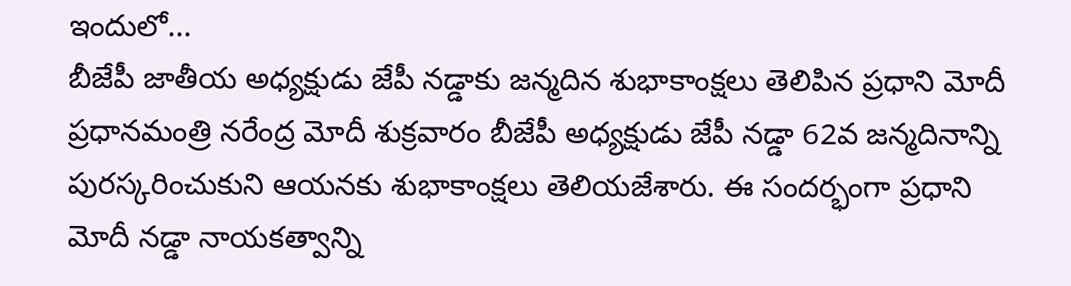ఇందులో...
బీజేపీ జాతీయ అధ్యక్షుడు జేపీ నడ్డాకు జన్మదిన శుభాకాంక్షలు తెలిపిన ప్రధాని మోదీ
ప్రధానమంత్రి నరేంద్ర మోదీ శుక్రవారం బీజేపీ అధ్యక్షుడు జేపీ నడ్డా 62వ జన్మదినాన్ని పురస్కరించుకుని ఆయనకు శుభాకాంక్షలు తెలియజేశారు. ఈ సందర్భంగా ప్రధాని మోదీ నడ్డా నాయకత్వాన్ని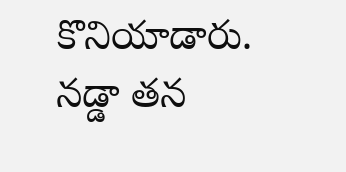కొనియాడారు. నడ్డా తన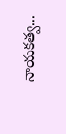నాయకత్వ...